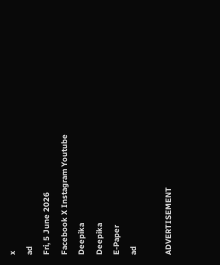x
ad
Fri, 5 June 2026
Facebook X Instagram Youtube
Deepika
Deepika
E-Paper
ad

ADVERTISEMENT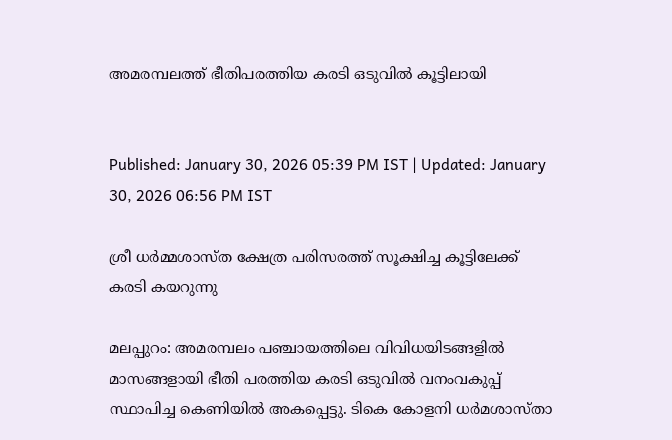അമരമ്പലത്ത് ഭീതിപരത്തിയ കരടി ഒടുവില്‍ കൂട്ടിലായി


Published: January 30, 2026 05:39 PM IST | Updated: January 30, 2026 06:56 PM IST

ശ്രീ ധർമ്മശാസ്ത ക്ഷേത്ര പരിസരത്ത് സൂക്ഷിച്ച കൂട്ടിലേക്ക് കരടി കയറുന്നു

മലപ്പുറം: അമരമ്പലം പഞ്ചായത്തിലെ വിവിധയിടങ്ങളില്‍ മാസങ്ങളായി ഭീതി പരത്തിയ കരടി ഒടുവില്‍ വനംവകുപ്പ് സ്ഥാപിച്ച കെണിയില്‍ അകപ്പെട്ടു. ടികെ കോളനി ധര്‍മശാസ്താ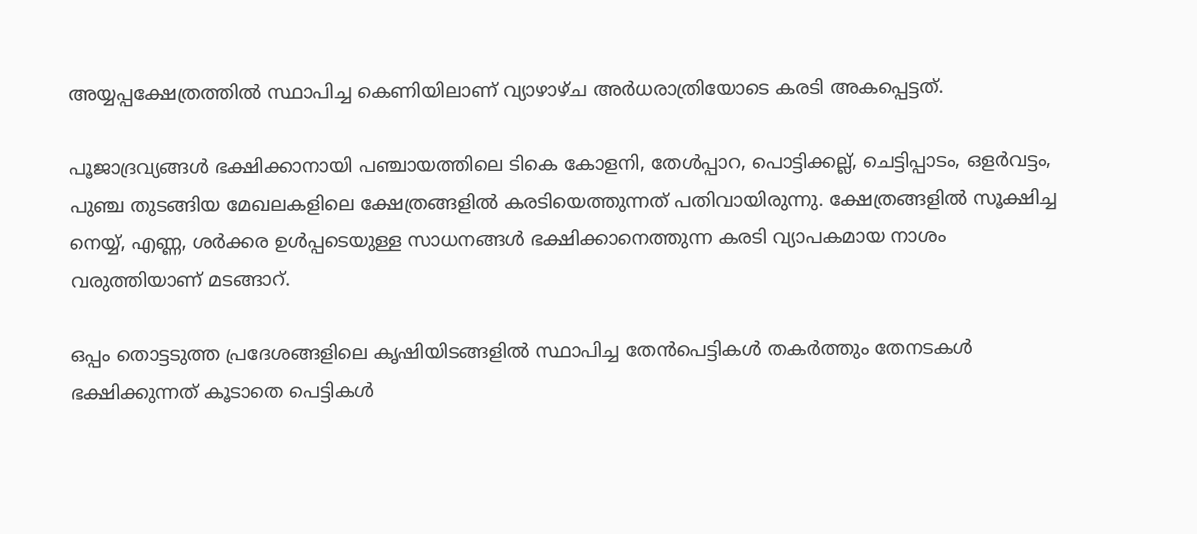അയ്യപ്പക്ഷേത്രത്തില്‍ സ്ഥാപിച്ച കെണിയിലാണ് വ്യാഴാഴ്ച അര്‍ധരാത്രിയോടെ കരടി അകപ്പെട്ടത്.

പൂജാദ്രവ്യങ്ങള്‍ ഭക്ഷിക്കാനായി പഞ്ചായത്തിലെ ടികെ കോളനി, തേള്‍പ്പാറ, പൊട്ടിക്കല്ല്, ചെട്ടിപ്പാടം, ഒളര്‍വട്ടം, പുഞ്ച തുടങ്ങിയ മേഖലകളിലെ ക്ഷേത്രങ്ങളില്‍ കരടിയെത്തുന്നത് പതിവായിരുന്നു. ക്ഷേത്രങ്ങളില്‍ സൂക്ഷിച്ച നെയ്യ്, എണ്ണ, ശര്‍ക്കര ഉള്‍പ്പടെയുള്ള സാധനങ്ങള്‍ ഭക്ഷിക്കാനെത്തുന്ന കരടി വ്യാപകമായ നാശം വരുത്തിയാണ് മടങ്ങാറ്.

ഒപ്പം തൊട്ടടുത്ത പ്രദേശങ്ങളിലെ കൃഷിയിടങ്ങളില്‍ സ്ഥാപിച്ച തേന്‍പെട്ടികള്‍ തകര്‍ത്തും തേനടകള്‍ ഭക്ഷിക്കുന്നത് കൂടാതെ പെട്ടികള്‍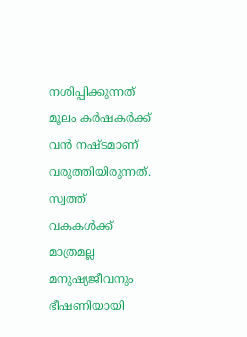നശിപ്പിക്കുന്നത് മൂലം കര്‍ഷകര്‍ക്ക് വന്‍ നഷ്ടമാണ് വരുത്തിയിരുന്നത്. സ്വത്ത് വകകള്‍ക്ക് മാത്രമല്ല മനുഷ്യജീവനും ഭീഷണിയായി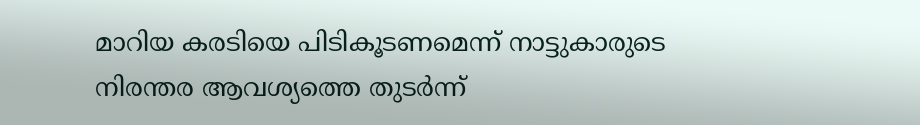മാറിയ കരടിയെ പിടികൂടണമെന്ന് നാട്ടുകാരുടെ നിരന്തര ആവശ്യത്തെ തുടര്‍ന്ന്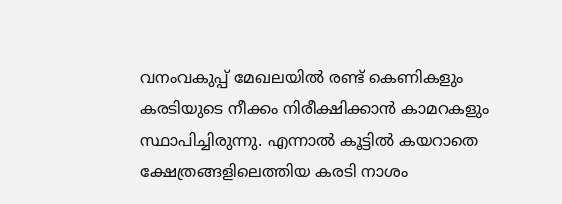വനംവകുപ്പ് മേഖലയില്‍ രണ്ട് കെണികളും കരടിയുടെ നീക്കം നിരീക്ഷിക്കാന്‍ കാമറകളും സ്ഥാപിച്ചിരുന്നു. എന്നാല്‍ കൂട്ടില്‍ കയറാതെ ക്ഷേത്രങ്ങളിലെത്തിയ കരടി നാശം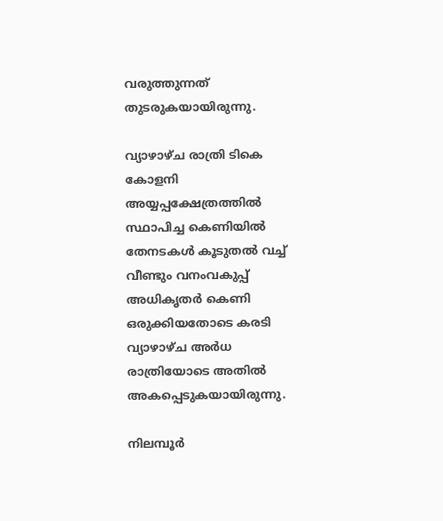വരുത്തുന്നത് തുടരുകയായിരുന്നു.

വ്യാഴാഴ്ച രാത്രി ടികെ കോളനി അയ്യപ്പക്ഷേത്രത്തില്‍ സ്ഥാപിച്ച കെണിയില്‍ തേനടകള്‍ കൂടുതല്‍ വച്ച് വീണ്ടും വനംവകുപ്പ് അധികൃതര്‍ കെണി ഒരുക്കിയതോടെ കരടി വ്യാഴാഴ്ച അര്‍ധ രാത്രിയോടെ അതില്‍ അകപ്പെടുകയായിരുന്നു.

നിലമ്പൂര്‍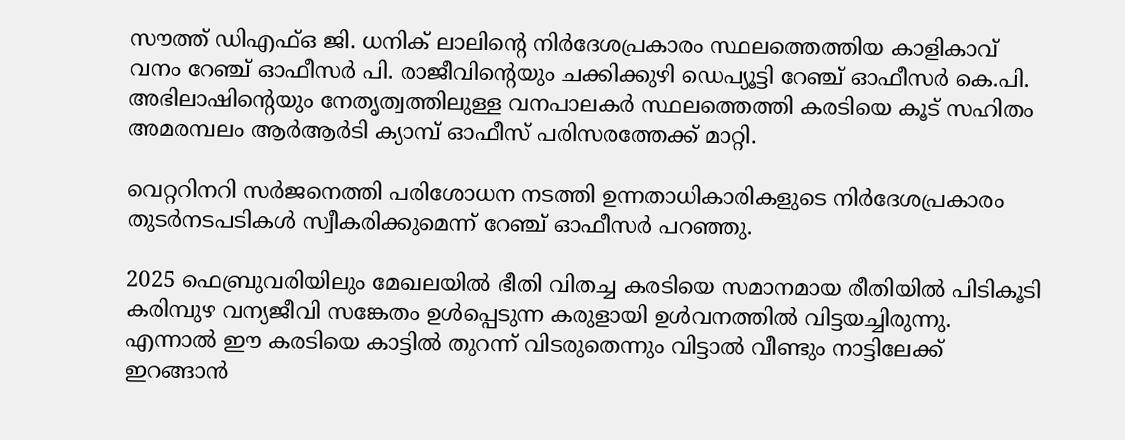സൗത്ത് ഡിഎഫ്ഒ ജി. ധനിക് ലാലിന്‍റെ നിര്‍ദേശപ്രകാരം സ്ഥലത്തെത്തിയ കാളികാവ് വനം റേഞ്ച് ഓഫീസര്‍ പി. രാജീവിന്‍റെയും ചക്കിക്കുഴി ഡെപ്യൂട്ടി റേഞ്ച് ഓഫീസര്‍ കെ.പി. അഭിലാഷിന്‍റെയും നേതൃത്വത്തിലുള്ള വനപാലകര്‍ സ്ഥലത്തെത്തി കരടിയെ കൂട് സഹിതം അമരമ്പലം ആര്‍ആര്‍ടി ക്യാമ്പ് ഓഫീസ് പരിസരത്തേക്ക് മാറ്റി.

വെറ്ററിനറി സര്‍ജനെത്തി പരിശോധന നടത്തി ഉന്നതാധികാരികളുടെ നിര്‍ദേശപ്രകാരം തുടര്‍നടപടികള്‍ സ്വീകരിക്കുമെന്ന് റേഞ്ച് ഓഫീസര്‍ പറഞ്ഞു.

2025 ഫെബ്രുവരിയിലും മേഖലയില്‍ ഭീതി വിതച്ച കരടിയെ സമാനമായ രീതിയില്‍ പിടികൂടി കരിമ്പുഴ വന്യജീവി സങ്കേതം ഉള്‍പ്പെടുന്ന കരുളായി ഉള്‍വനത്തില്‍ വിട്ടയച്ചിരുന്നു. എന്നാല്‍ ഈ കരടിയെ കാട്ടില്‍ തുറന്ന് വിടരുതെന്നും വിട്ടാല്‍ വീണ്ടും നാട്ടിലേക്ക് ഇറങ്ങാന്‍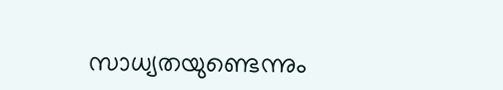സാധ്യതയുണ്ടെന്നും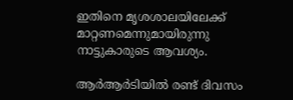ഇതിനെ മൃശശാലയിലേക്ക് മാറ്റണമെന്നുമായിരുന്നു നാട്ടുകാരുടെ ആവശ്യം.

ആര്‍ആര്‍ടിയില്‍ രണ്ട് ദിവസം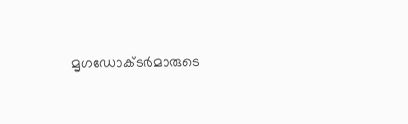മൃഗഡോക്ടര്‍മാരുടെ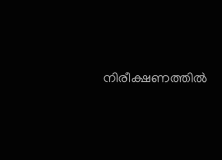നിരീക്ഷണത്തില്‍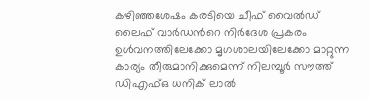കഴിഞ്ഞശേഷം കരടിയെ ചീഫ് വൈല്‍ഡ് ലൈഫ് വാര്‍ഡന്‍റെ നിര്‍ദേശ പ്രകരം ഉള്‍വനത്തിലേക്കോ മൃഗശാലയിലേക്കോ മാറ്റുന്ന കാര്യം തീരുമാനിക്കുമെന്ന് നിലമ്പൂര്‍ സൗത്ത് ഡിഎഫ്ഒ ധനിക് ലാല്‍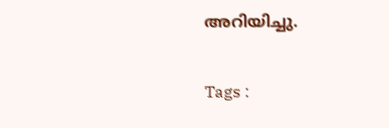അറിയിച്ചു.

Tags :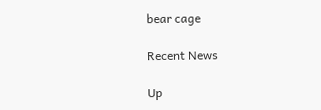bear cage

Recent News

Up